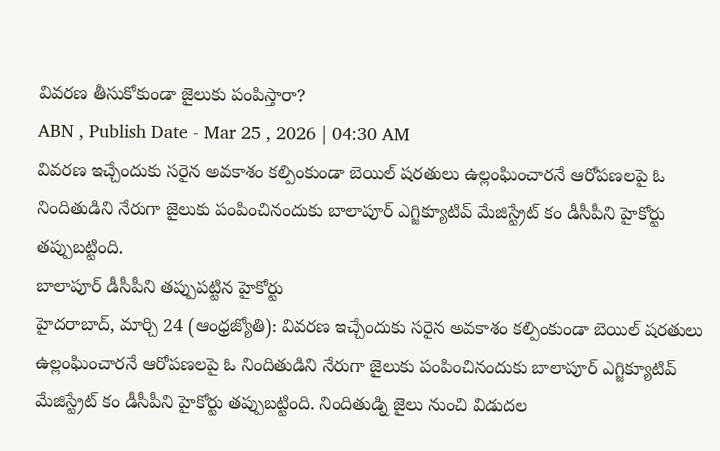వివరణ తీసుకోకుండా జైలుకు పంపిస్తారా?
ABN , Publish Date - Mar 25 , 2026 | 04:30 AM
వివరణ ఇచ్చేందుకు సరైన అవకాశం కల్పింకుండా బెయిల్ షరతులు ఉల్లంఘించారనే ఆరోపణలపై ఓ నిందితుడిని నేరుగా జైలుకు పంపించినందుకు బాలాపూర్ ఎగ్జిక్యూటివ్ మేజిస్ట్రేట్ కం డీసీపీని హైకోర్టు తప్పుబట్టింది.
బాలాపూర్ డీసీపీని తప్పుపట్టిన హైకోర్టు
హైదరాబాద్, మార్చి 24 (ఆంధ్రజ్యోతి): వివరణ ఇచ్చేందుకు సరైన అవకాశం కల్పింకుండా బెయిల్ షరతులు ఉల్లంఘించారనే ఆరోపణలపై ఓ నిందితుడిని నేరుగా జైలుకు పంపించినందుకు బాలాపూర్ ఎగ్జిక్యూటివ్ మేజిస్ట్రేట్ కం డీసీపీని హైకోర్టు తప్పుబట్టింది. నిందితుడ్ని జైలు నుంచి విడుదల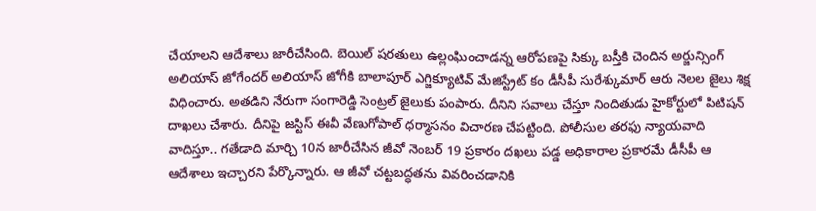చేయాలని ఆదేశాలు జారీచేసింది. బెయిల్ షరతులు ఉల్లంఘించాడన్న ఆరోపణపై సిక్కు బస్తీకి చెందిన అర్జున్సింగ్ అలియాస్ జోగేందర్ అలియాస్ జోగీకి బాలాపూర్ ఎగ్జిక్యూటివ్ మేజిస్ట్రేట్ కం డీసీపీ సురేశ్కుమార్ ఆరు నెలల జైలు శిక్ష విధించారు. అతడిని నేరుగా సంగారెడ్డి సెంట్రల్ జైలుకు పంపారు. దీనిని సవాలు చేస్తూ నిందితుడు హైకోర్టులో పిటిషన్ దాఖలు చేశారు. దీనిపై జస్టిస్ ఈవీ వేణుగోపాల్ ధర్మాసనం విచారణ చేపట్టింది. పోలీసుల తరఫు న్యాయవాది వాదిస్తూ.. గతేడాది మార్చి 10న జారీచేసిన జీవో నెంబర్ 19 ప్రకారం దఖలు పడ్డ అధికారాల ప్రకారమే డీసీపీ ఆ ఆదేశాలు ఇచ్చారని పేర్కొన్నారు. ఆ జీవో చట్టబద్ధతను వివరించడానికి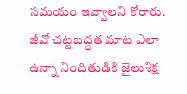సమయం ఇవ్వాలని కోరారు. జీవో చట్టబద్ధత మాట ఎలా ఉన్నా నిందితుడికి జైలుశిక్ష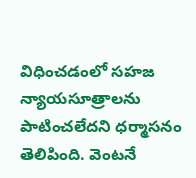విధించడంలో సహజ న్యాయసూత్రాలను పాటించలేదని ధర్మాసనం తెలిపింది. వెంటనే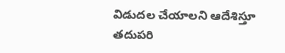విడుదల చేయాలని ఆదేశిస్తూ తదుపరి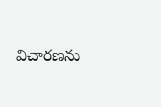విచారణను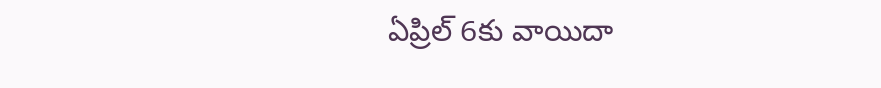ఏప్రిల్ 6కు వాయిదా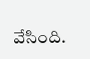వేసింది.